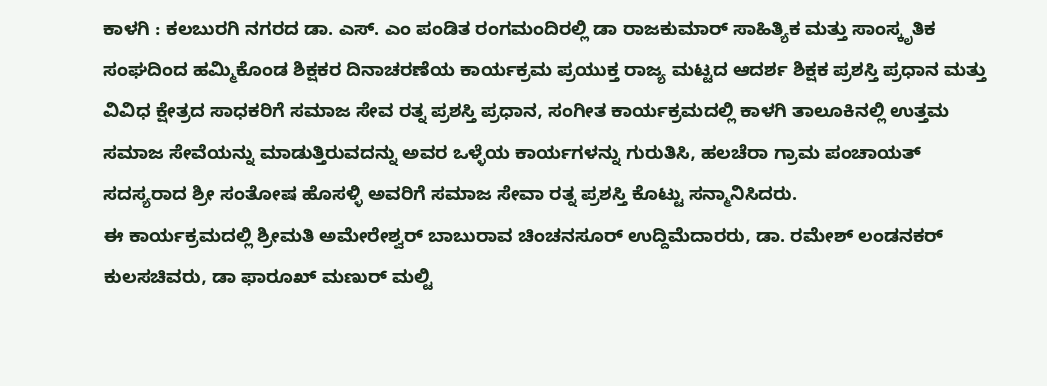ಕಾಳಗಿ : ಕಲಬುರಗಿ ನಗರದ ಡಾ. ಎಸ್. ಎಂ ಪಂಡಿತ ರಂಗಮಂದಿರಲ್ಲಿ ಡಾ ರಾಜಕುಮಾರ್ ಸಾಹಿತ್ಯಿಕ ಮತ್ತು ಸಾಂಸ್ಕೃತಿಕ ಸಂಘದಿಂದ ಹಮ್ಮಿಕೊಂಡ ಶಿಕ್ಷಕರ ದಿನಾಚರಣೆಯ ಕಾರ್ಯಕ್ರಮ ಪ್ರಯುಕ್ತ ರಾಜ್ಯ ಮಟ್ಟದ ಆದರ್ಶ ಶಿಕ್ಷಕ ಪ್ರಶಸ್ತಿ ಪ್ರಧಾನ ಮತ್ತು ವಿವಿಧ ಕ್ಷೇತ್ರದ ಸಾಧಕರಿಗೆ ಸಮಾಜ ಸೇವ ರತ್ನ ಪ್ರಶಸ್ತಿ ಪ್ರಧಾನ, ಸಂಗೀತ ಕಾರ್ಯಕ್ರಮದಲ್ಲಿ ಕಾಳಗಿ ತಾಲೂಕಿನಲ್ಲಿ ಉತ್ತಮ ಸಮಾಜ ಸೇವೆಯನ್ನು ಮಾಡುತ್ತಿರುವದನ್ನು ಅವರ ಒಳ್ಳೆಯ ಕಾರ್ಯಗಳನ್ನು ಗುರುತಿಸಿ, ಹಲಚೆರಾ ಗ್ರಾಮ ಪಂಚಾಯತ್ ಸದಸ್ಯರಾದ ಶ್ರೀ ಸಂತೋಷ ಹೊಸಳ್ಳಿ ಅವರಿಗೆ ಸಮಾಜ ಸೇವಾ ರತ್ನ ಪ್ರಶಸ್ತಿ ಕೊಟ್ಟು ಸನ್ಮಾನಿಸಿದರು.
ಈ ಕಾರ್ಯಕ್ರಮದಲ್ಲಿ ಶ್ರೀಮತಿ ಅಮೇರೇಶ್ವರ್ ಬಾಬುರಾವ ಚಿಂಚನಸೂರ್ ಉದ್ದಿಮೆದಾರರು, ಡಾ. ರಮೇಶ್ ಲಂಡನಕರ್ ಕುಲಸಚಿವರು, ಡಾ ಫಾರೂಖ್ ಮಣುರ್ ಮಲ್ಟಿ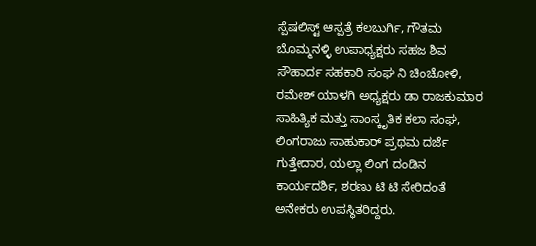ಸ್ಪೆಷಲಿಸ್ಟ್ ಆಸ್ಪತ್ರೆ ಕಲಬುರ್ಗಿ, ಗೌತಮ ಬೊಮ್ಮನಳ್ಳಿ ಉಪಾಧ್ಯಕ್ಷರು ಸಹಜ ಶಿವ ಸೌಹಾರ್ದ ಸಹಕಾರಿ ಸಂಘ ನಿ ಚಿಂಚೋಳಿ, ರಮೇಶ್ ಯಾಳಗಿ ಅಧ್ಯಕ್ಷರು ಡಾ ರಾಜಕುಮಾರ ಸಾಹಿತ್ಯಿಕ ಮತ್ತು ಸಾಂಸ್ಕೃತಿಕ ಕಲಾ ಸಂಘ, ಲಿಂಗರಾಜು ಸಾಹುಕಾರ್ ಪ್ರಥಮ ದರ್ಜೆ ಗುತ್ತೇದಾರ, ಯಲ್ಲಾ ಲಿಂಗ ದಂಡಿನ ಕಾರ್ಯದರ್ಶಿ, ಶರಣು ಟಿ ಟಿ ಸೇರಿದಂತೆ ಅನೇಕರು ಉಪಸ್ಥಿತರಿದ್ದರು.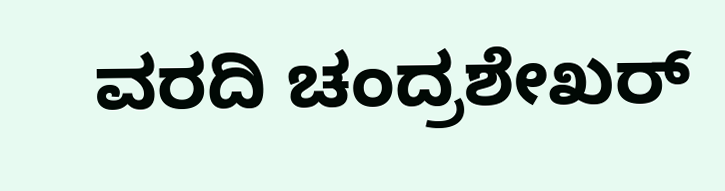ವರದಿ ಚಂದ್ರಶೇಖರ್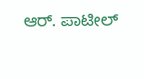ಆರ್. ಪಾಟೀಲ್